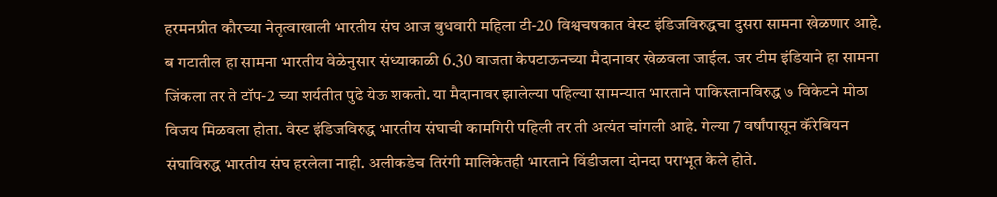हरमनप्रीत कौरच्या नेतृत्वाखाली भारतीय संघ आज बुधवारी महिला टी-20 विश्वचषकात वेस्ट इंडिजविरुद्धचा दुसरा सामना खेळणार आहे. ब गटातील हा सामना भारतीय वेळेनुसार संध्याकाळी 6.30 वाजता केपटाऊनच्या मैदानावर खेळवला जाईल. जर टीम इंडियाने हा सामना जिंकला तर ते टॉप-2 च्या शर्यतीत पुढे येऊ शकतो. या मैदानावर झालेल्या पहिल्या सामन्यात भारताने पाकिस्तानविरुद्ध ७ विकेटने मोठा विजय मिळवला होता. वेस्ट इंडिजविरुद्ध भारतीय संघाची कामगिरी पहिली तर ती अत्यंत चांगली आहे. गेल्या 7 वर्षांपासून कॅरेबियन संघाविरुद्ध भारतीय संघ हरलेला नाही. अलीकडेच तिरंगी मालिकेतही भारताने विंडीजला दोनदा पराभूत केले होते.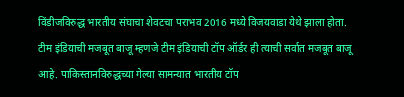विंडीजविरुद्ध भारतीय संघाचा शेवटचा पराभव 2016 मध्ये विजयवाडा येथे झाला होता.
टीम इंडियाची मजबूत बाजू म्हणजे टीम इंडियाची टॉप ऑर्डर ही त्याची सर्वात मजबूत बाजू आहे. पाकिस्तानविरुद्धच्या गेल्या सामन्यात भारतीय टॉप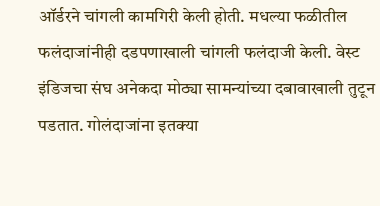ऑर्डरने चांगली कामगिरी केली होती. मधल्या फळीतील फलंदाजांनीही दडपणाखाली चांगली फलंदाजी केली. वेस्ट इंडिजचा संघ अनेकदा मोठ्या सामन्यांच्या दबावाखाली तुटून पडतात. गोलंदाजांना इतक्या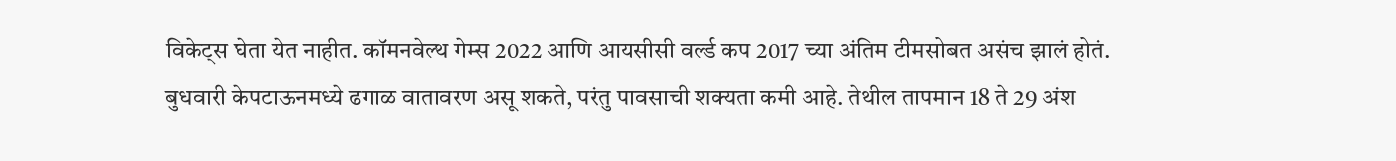विकेट्स घेता येत नाहीत. कॉमनवेल्थ गेम्स 2022 आणि आयसीसी वर्ल्ड कप 2017 च्या अंतिम टीमसोबत असंच झालं होतं.
बुधवारी केपटाऊनमध्ये ढगाळ वातावरण असू शकते, परंतु पावसाची शक्यता कमी आहे. तेथील तापमान 18 ते 29 अंश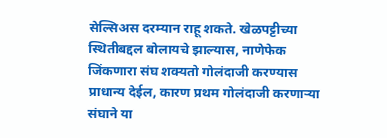सेल्सिअस दरम्यान राहू शकते. खेळपट्टीच्या स्थितीबद्दल बोलायचे झाल्यास, नाणेफेक जिंकणारा संघ शक्यतो गोलंदाजी करण्यास प्राधान्य देईल, कारण प्रथम गोलंदाजी करणाऱ्या संघाने या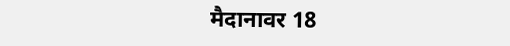मैदानावर 18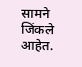सामने जिंकले आहेत.